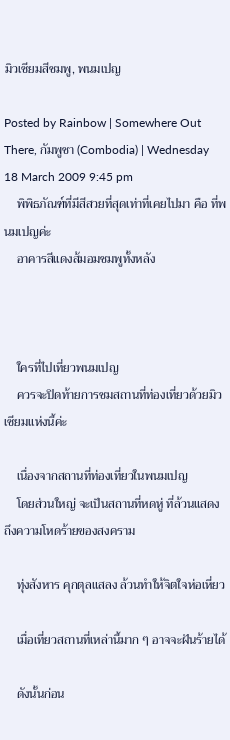มิวเซียมสีชมพู, พนมเปญ

Posted by Rainbow | Somewhere Out There, กัมพูชา (Combodia) | Wednesday 18 March 2009 9:45 pm
    พิพิธภัณฑ์ที่มีสีสวยที่สุดเท่าที่เคยไปมา คือ ที่พนมเปญค่ะ
    อาคารสีแดงส้มอมชมพูทั้งหลัง



    ใครที่ไปเที่ยวพนมเปญ
    ควรจะปิดท้ายการชมสถานที่ท่องเที่ยวด้วยมิวเซียมแห่งนี้ค่ะ

    เนื่องจากสถานที่ท่องเที่ยวในพนมเปญ
    โดยส่วนใหญ่ จะเป็นสถานที่หดหู่ ที่ล้วนแสดงถึงความโหดร้ายของสงคราม

    ทุ่งสังหาร คุกตุลแสลง ล้วนทำให้จิตใจห่อเหี่ยว

    เมื่อเที่ยวสถานที่เหล่านี้มาก ๆ อาจจะฝันร้ายได้

    ดังนั้นก่อน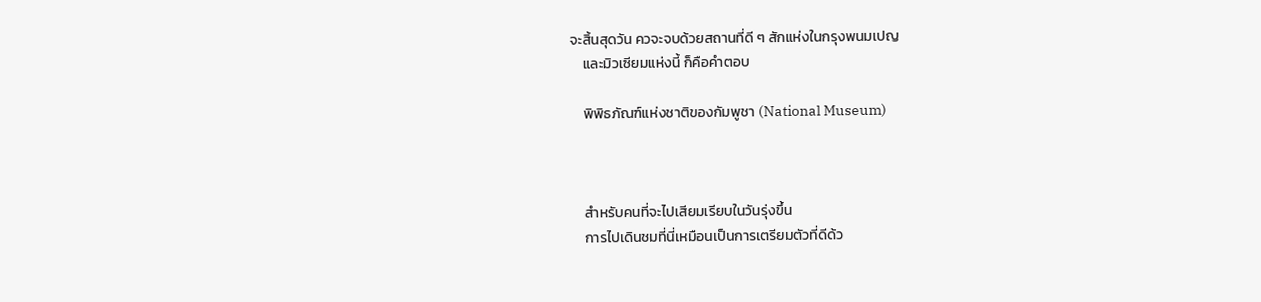จะสิ้นสุดวัน ควจะจบด้วยสถานที่ดี ๆ สักแห่งในกรุงพนมเปญ
    และมิวเซียมแห่งนี้ ก็คือคำตอบ

    พิพิธภัณฑ์แห่งชาติของกัมพูชา (National Museum)



    สำหรับคนที่จะไปเสียมเรียบในวันรุ่งขึ้น
    การไปเดินชมที่นี่เหมือนเป็นการเตรียมตัวที่ดีด้ว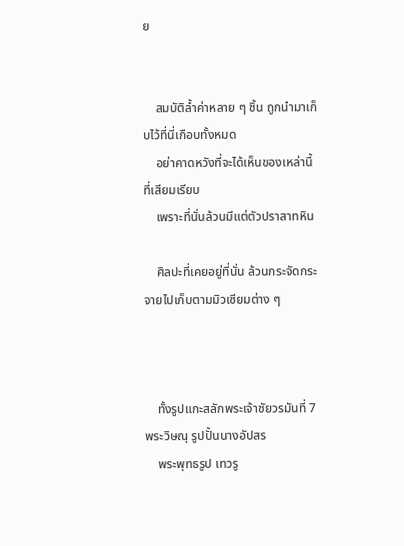ย


    สมบัติล้ำค่าหลาย ๆ ชิ้น ถูกนำมาเก็บไว้ที่นี่เกือบทั้งหมด
    อย่าคาดหวังที่จะได้เห็นของเหล่านี้ที่เสียมเรียบ
    เพราะที่นั่นล้วนมีแต่ตัวปราสาทหิน

    ศิลปะที่เคยอยู่ที่นั่น ล้วนกระจัดกระจายไปเก็บตามมิวเซียมต่าง ๆ



    ทั้งรูปแกะสลักพระเจ้าชัยวรมันที่ 7 พระวิษณุ รูปปั้นนางอัปสร
    พระพุทธรูป เทวรู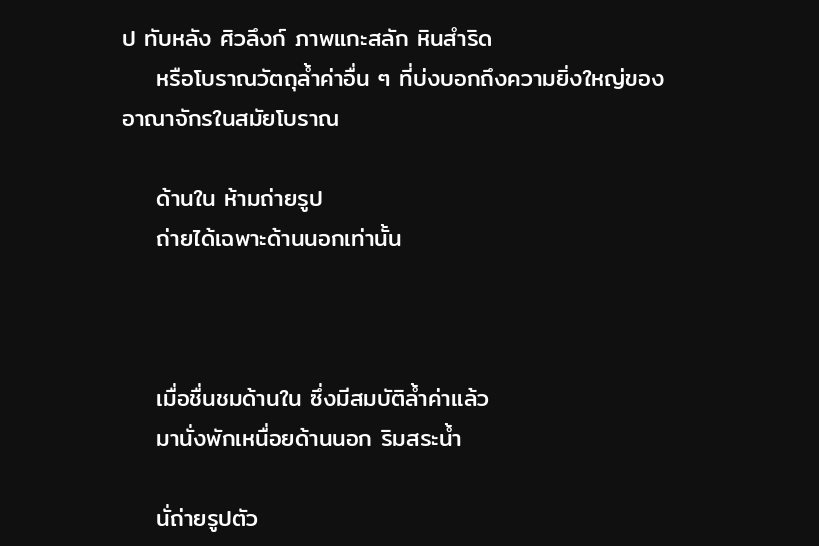ป ทับหลัง ศิวลึงก์ ภาพแกะสลัก หินสำริด
    หรือโบราณวัตถุล้ำค่าอื่น ๆ ที่บ่งบอกถึงความยิ่งใหญ่ของอาณาจักรในสมัยโบราณ

    ด้านใน ห้ามถ่ายรูป
    ถ่ายได้เฉพาะด้านนอกเท่านั้น



    เมื่อชื่นชมด้านใน ซึ่งมีสมบัติล้ำค่าแล้ว
    มานั่งพักเหนื่อยด้านนอก ริมสระน้ำ

    นั่ถ่ายรูปตัว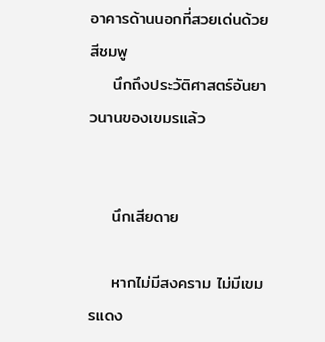อาคารด้านนอกที่สวยเด่นด้วยสีชมพู
    นึกถึงประวัติศาสตร์อันยาวนานของเขมรแล้ว


    นึกเสียดาย

    หากไม่มีสงคราม ไม่มีเขมรแดง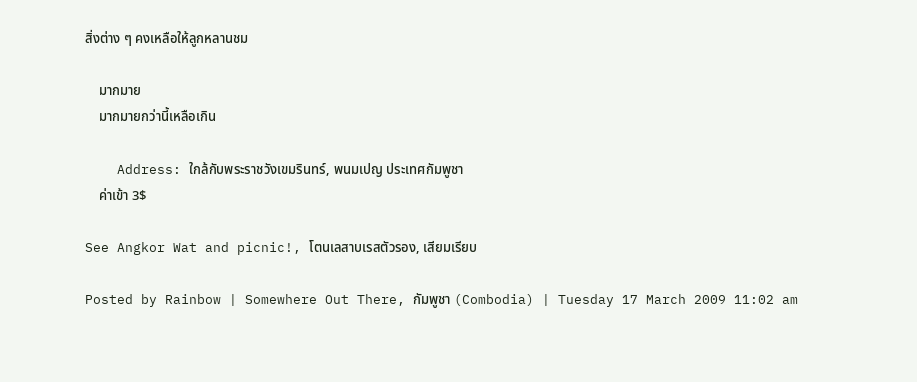สิ่งต่าง ๆ คงเหลือให้ลูกหลานชม

    มากมาย
    มากมายกว่านี้เหลือเกิน

    Address: ใกล้กับพระราชวังเขมรินทร์, พนมเปญ ประเทศกัมพูชา
    ค่าเข้า 3$

See Angkor Wat and picnic!, โตนเลสาบเรสตัวรอง, เสียมเรียบ

Posted by Rainbow | Somewhere Out There, กัมพูชา (Combodia) | Tuesday 17 March 2009 11:02 am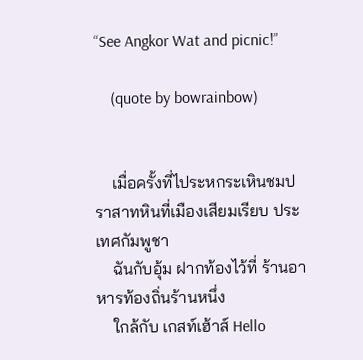“See Angkor Wat and picnic!”

    (quote by bowrainbow)


    เมื่อครั้งที่ไประหกระเหินชมปราสาทหินที่เมืองเสียมเรียบ ประเทศกัมพูชา
    ฉันกับอุ้ม ฝากท้องไว้ที่ ร้านอาหารท้องถิ่นร้านหนึ่ง
    ใกล้กับ เกสท์เฮ้าส์ Hello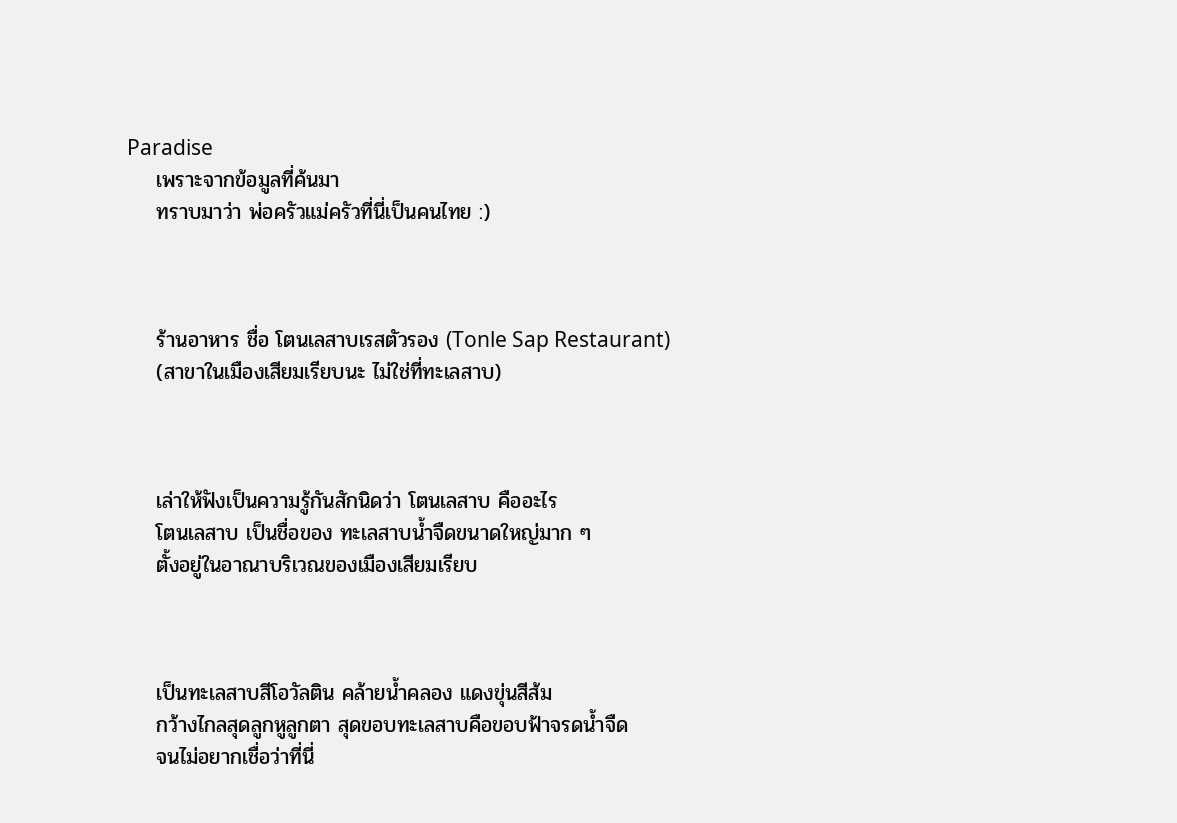Paradise
    เพราะจากข้อมูลที่ค้นมา
    ทราบมาว่า พ่อครัวแม่ครัวที่นี่เป็นคนไทย :)



    ร้านอาหาร ชื่อ โตนเลสาบเรสตัวรอง (Tonle Sap Restaurant)
    (สาขาในเมืองเสียมเรียบนะ ไม่ใช่ที่ทะเลสาบ)



    เล่าให้ฟังเป็นความรู้กันสักนิดว่า โตนเลสาบ คืออะไร
    โตนเลสาบ เป็นชื่อของ ทะเลสาบน้ำจืดขนาดใหญ่มาก ๆ
    ตั้งอยู่ในอาณาบริเวณของเมืองเสียมเรียบ



    เป็นทะเลสาบสีโอวัลติน คล้ายน้ำคลอง แดงขุ่นสีส้ม
    กว้างไกลสุดลูกหูลูกตา สุดขอบทะเลสาบคือขอบฟ้าจรดน้ำจืด
    จนไม่อยากเชื่อว่าที่นี่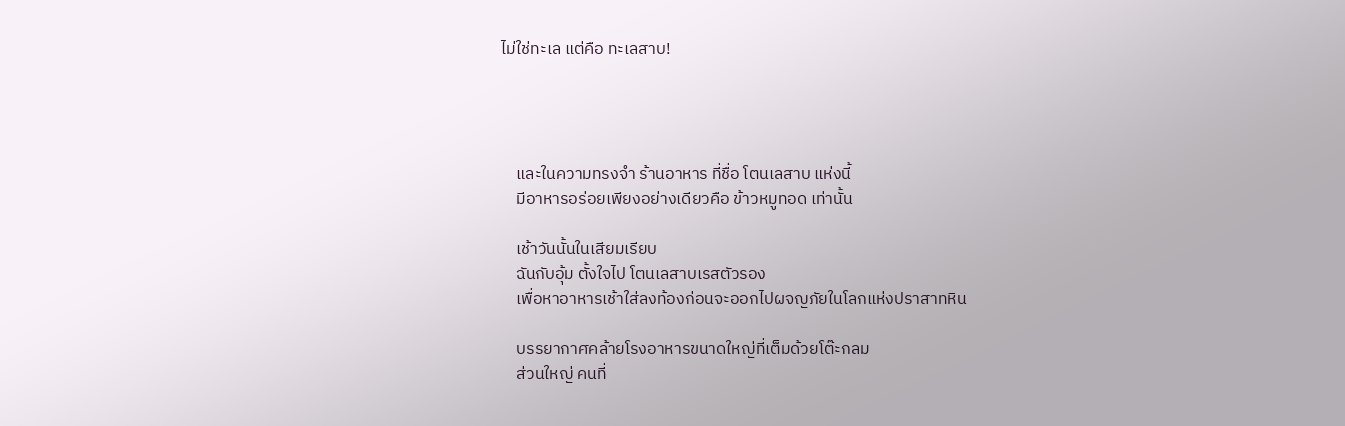ไม่ใช่ทะเล แต่คือ ทะเลสาบ!




    และในความทรงจำ ร้านอาหาร ที่ชื่อ โตนเลสาบ แห่งนี้
    มีอาหารอร่อยเพียงอย่างเดียวคือ ข้าวหมูทอด เท่านั้น

    เช้าวันนั้นในเสียมเรียบ
    ฉันกับอุ้ม ตั้งใจไป โตนเลสาบเรสตัวรอง
    เพื่อหาอาหารเช้าใส่ลงท้องก่อนจะออกไปผจญภัยในโลกแห่งปราสาทหิน

    บรรยากาศคล้ายโรงอาหารขนาดใหญ่ที่เต็มด้วยโต๊ะกลม
    ส่วนใหญ่ คนที่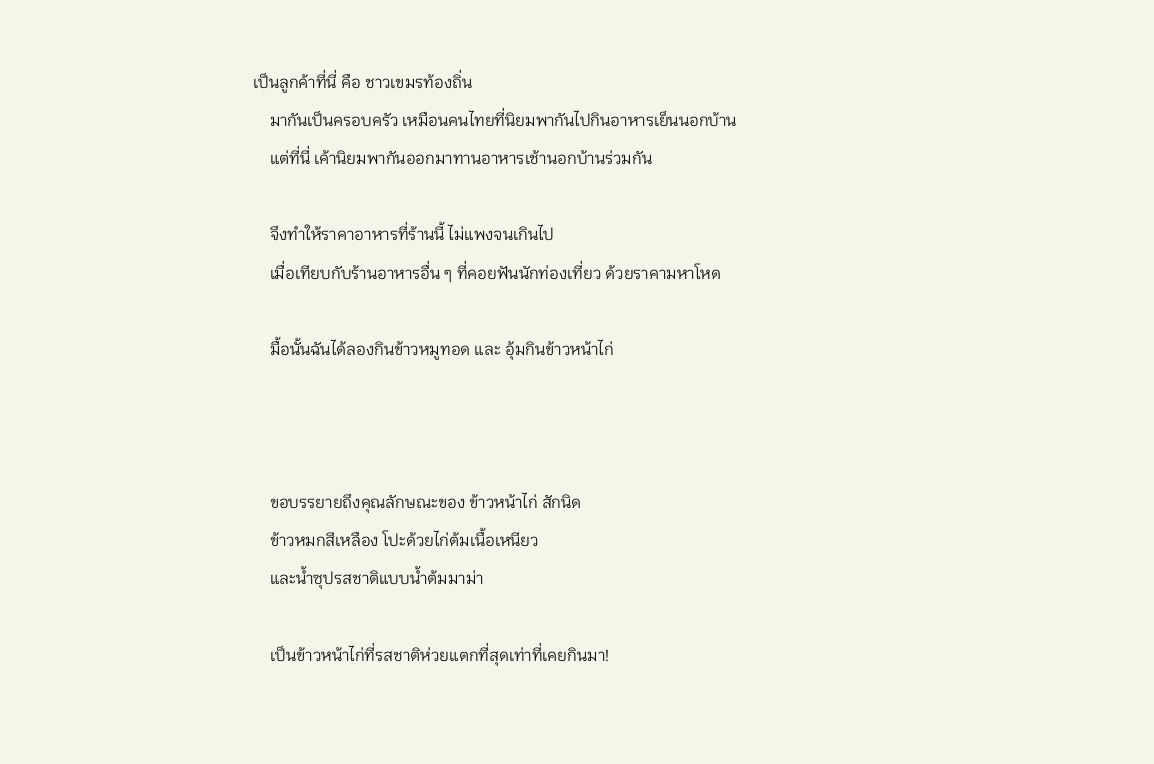เป็นลูกค้าที่นี่ คือ ชาวเขมรท้องถิ่น
    มากันเป็นครอบครัว เหมือนคนไทยที่นิยมพากันไปกินอาหารเย็นนอกบ้าน
    แต่ที่นี่ เค้านิยมพากันออกมาทานอาหารเช้านอกบ้านร่วมกัน

    จึงทำให้ราคาอาหารที่ร้านนี้ ไม่แพงจนเกินไป
    เมื่อเทียบกับร้านอาหารอื่น ๆ ที่คอยฟันนักท่องเที่ยว ด้วยราคามหาโหด

    มื้อนั้นฉันได้ลองกินข้าวหมูทอด และ อุ้มกินข้าวหน้าไก่



    ขอบรรยายถึงคุณลักษณะของ ข้าวหน้าไก่ สักนิด
    ข้าวหมกสีเหลือง โปะด้วยไก่ต้มเนื้อเหนียว
    และน้ำซุปรสชาติแบบน้ำต้มมาม่า

    เป็นข้าวหน้าไก่ที่รสชาติห่วยแตกที่สุดเท่าที่เคยกินมา!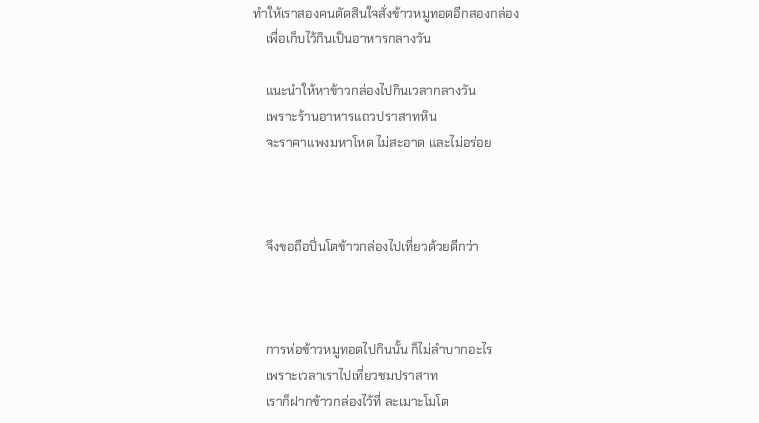ทำให้เราสองคนตัดสินใจสั่งข้าวหมูทอดอีกสองกล่อง
    เพื่อเก็บไว้กินเป็นอาหารกลางวัน

    แนะนำให้หาข้าวกล่องไปกินเวลากลางวัน
    เพราะร้านอาหารแถวปราสาทหิน
    จะราคาแพงมหาโหด ไม่สะอาด และไม่อร่อย



    จึงขอถือปิ่นโตข้าวกล่องไปเที่ยวด้วยดีกว่า



    การห่อข้าวหมูทอดไปกินนั้น ก็ไม่ลำบากอะไร
    เพราะเวลาเราไปเที่ยวชมปราสาท
    เราก็ฝากข้าวกล่องไว้ที่ ละเมาะโมโต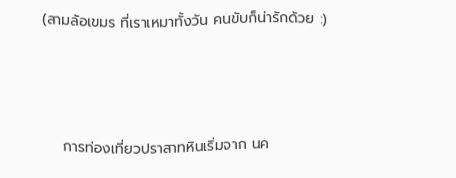(สามล้อเขมร ที่เราเหมาทั้งวัน คนขับก็น่ารักด้วย :)



    การท่องเที่ยวปราสาทหินเริ่มจาก นค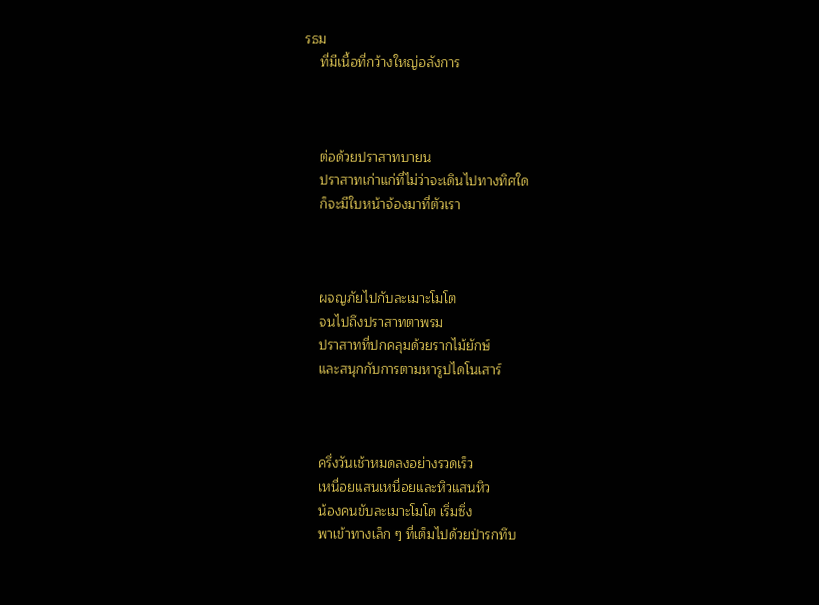รธม
    ที่มีเนื้อที่กว้างใหญ่อลังการ



    ต่อด้วยปราสาทบายน
    ปราสาทเก่าแก่ที่ไม่ว่าจะเดินไปทางทิศใด
    ก็จะมีใบหน้าจ้องมาที่ตัวเรา



    ผจญภัยไปกับละเมาะโมโต
    จนไปถึงปราสาทตาพรม
    ปราสาทที่ปกคลุมด้วยรากไม้ยักษ์
    และสนุกกับการตามหารูปไดโนเสาร์



    ครึ่งวันเช้าหมดลงอย่างรวดเร็ว
    เหนื่อยแสนเหนื่อยและหิวแสนหิว
    น้องคนขับละเมาะโมโต เริ่มซิ่ง
    พาเข้าทางเล็ก ๆ ที่เต็มไปด้วยป่ารกทึบ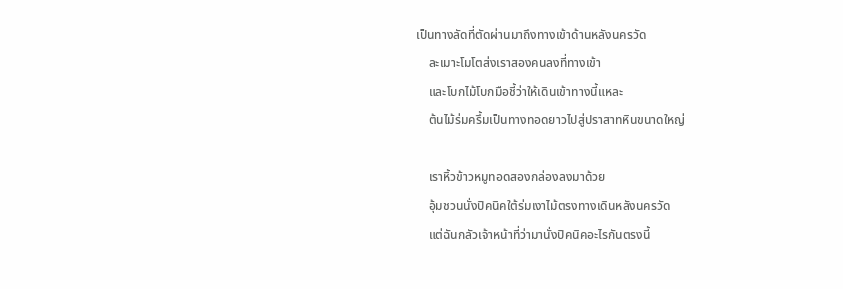เป็นทางลัดที่ตัดผ่านมาถึงทางเข้าด้านหลังนครวัด
    ละเมาะโมโตส่งเราสองคนลงที่ทางเข้า
    และโบกไม้โบกมือชี้ว่าให้เดินเข้าทางนี้แหละ
    ต้นไม้ร่มครึ้มเป็นทางทอดยาวไปสู่ปราสาทหินขนาดใหญ่

    เราหิ้วข้าวหมูทอดสองกล่องลงมาด้วย
    อุ้มชวนนั่งปิคนิคใต้ร่มเงาไม้ตรงทางเดินหลังนครวัด
    แต่ฉันกลัวเจ้าหน้าที่ว่ามานั่งปิคนิคอะไรกันตรงนี้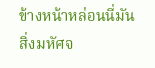ข้างหน้าหล่อนนี่มันสิ่งมหัศจ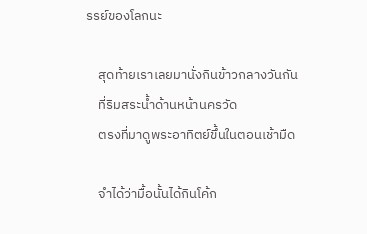รรย์ของโลกนะ

    สุดท้ายเราเลยมานั่งกินข้าวกลางวันกัน
    ที่ริมสระน้ำด้านหน้านครวัด
    ตรงที่มาดูพระอาทิตย์ขึ้นในตอนเช้ามืด

    จำได้ว่ามื้อนั้นได้กินโค้ก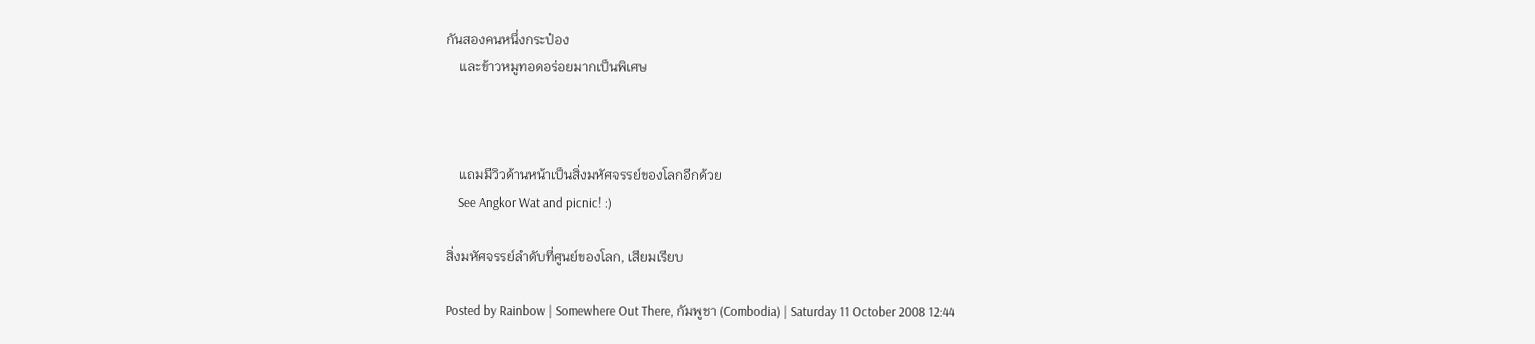กันสองคนหนึ่งกระป๋อง
    และข้าวหมูทอดอร่อยมากเป็นพิเศษ



    แถมมีวิวด้านหน้าเป็นสิ่งมหัศจรรย์ของโลกอีกด้วย
    See Angkor Wat and picnic! :)

สิ่งมหัศจรรย์ลำดับที่ศูนย์ของโลก, เสียมเรียบ

Posted by Rainbow | Somewhere Out There, กัมพูชา (Combodia) | Saturday 11 October 2008 12:44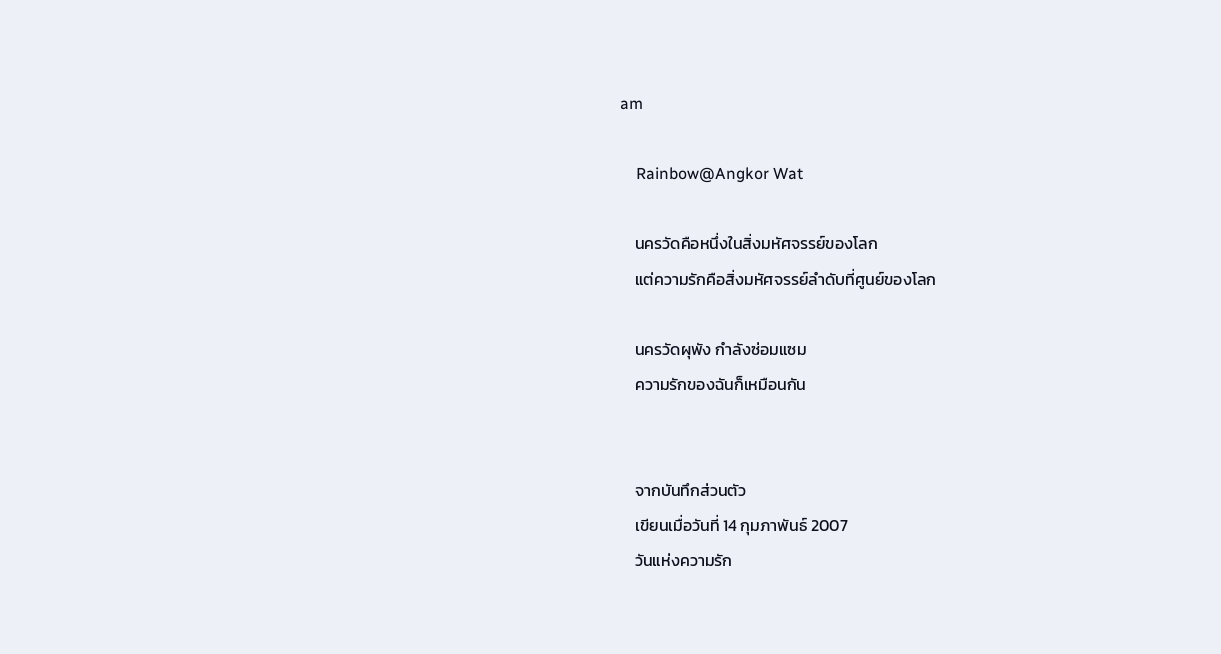am

    Rainbow@Angkor Wat

    นครวัดคือหนึ่งในสิ่งมหัศจรรย์ของโลก
    แต่ความรักคือสิ่งมหัศจรรย์ลำดับที่ศูนย์ของโลก

    นครวัดผุพัง กำลังซ่อมแซม
    ความรักของฉันก็เหมือนกัน


    จากบันทึกส่วนตัว
    เขียนเมื่อวันที่ 14 กุมภาพันธ์ 2007
    วันแห่งความรัก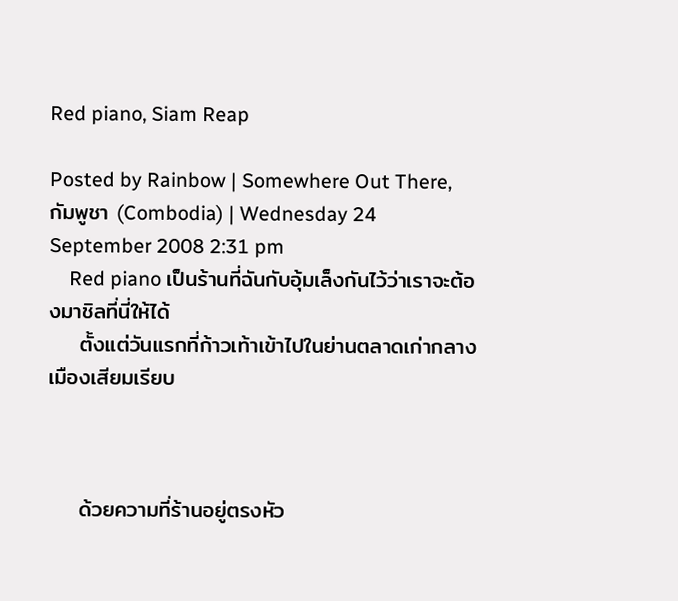Red piano, Siam Reap

Posted by Rainbow | Somewhere Out There, กัมพูชา (Combodia) | Wednesday 24 September 2008 2:31 pm
    Red piano เป็นร้านที่ฉันกับอุ้มเล็งกันไว้ว่าเราจะต้องมาชิลที่นี่ให้ได้
    ตั้งแต่วันแรกที่ก้าวเท้าเข้าไปในย่านตลาดเก่ากลางเมืองเสียมเรียบ



    ด้วยความที่ร้านอยู่ตรงหัว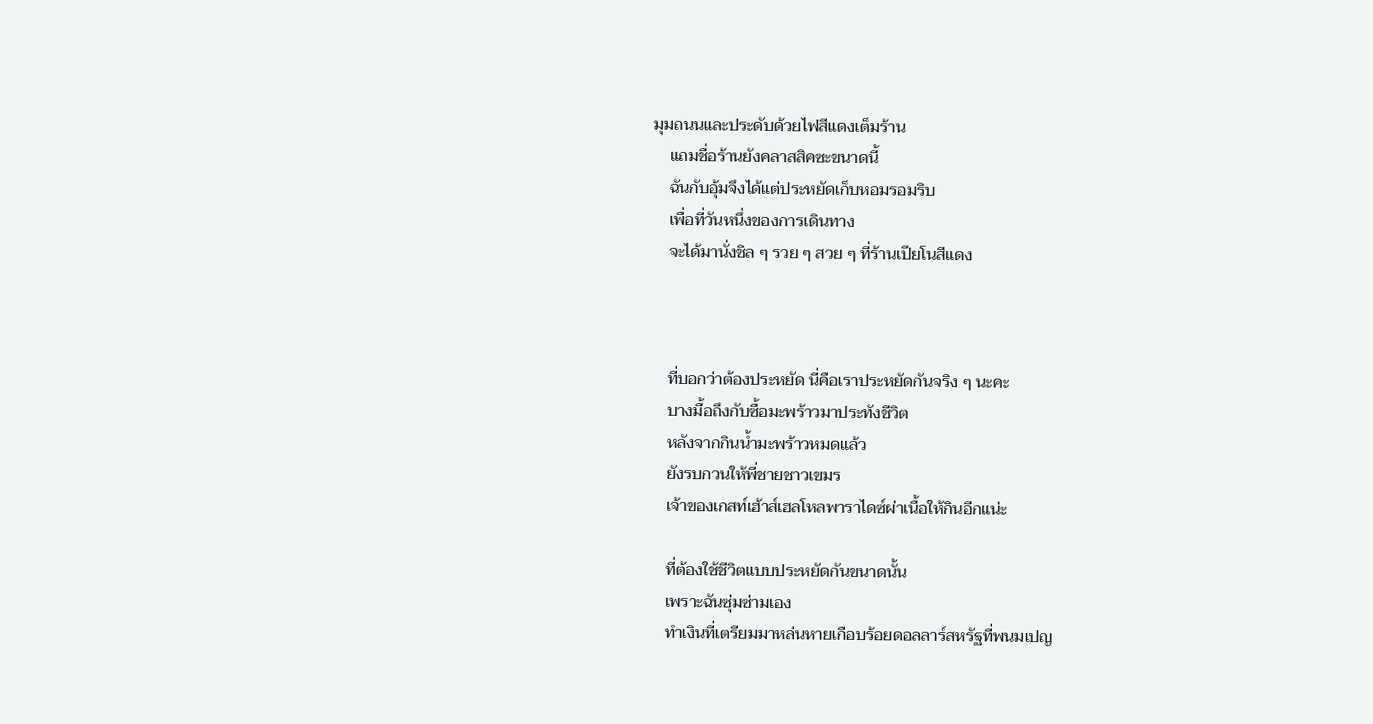มุมถนนและประดับด้วยไฟสีแดงเต็มร้าน
    แถมชื่อร้านยังคลาสสิคซะขนาดนี้
    ฉันกับอุ้มจึงได้แต่ประหยัดเก็บหอมรอมริบ
    เพื่อที่วันหนึ่งของการเดินทาง
    จะได้มานั่งชิล ๆ รวย ๆ สวย ๆ ที่ร้านเปียโนสีแดง



    ที่บอกว่าต้องประหยัด นี่คือเราประหยัดกันจริง ๆ นะคะ
    บางมื้อถึงกับซื้อมะพร้าวมาประทังชีวิต
    หลังจากกินน้ำมะพร้าวหมดแล้ว
    ยังรบกวนให้พี่ชายชาวเขมร
    เจ้าของเกสท์เฮ้าส์เฮลโหลพาราไดซ์ผ่าเนื้อให้กินอีกแน่ะ

    ที่ต้องใช้ชีวิตแบบประหยัดกันขนาดนั้น
    เพราะฉันซุ่มซ่ามเอง
    ทำเงินที่เตรียมมาหล่นหายเกือบร้อยดอลลาร์สหรัฐที่พนมเปญ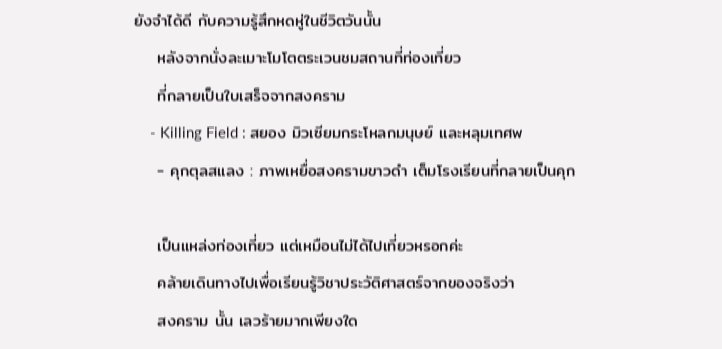ยังจำได้ดี กับความรู้สึกหดหู่ในชีวิตวันนั้น
    หลังจากนั่งละเมาะโมโตตระเวนชมสถานที่ท่องเที่ยว
    ที่กลายเป็นใบเสร็จจากสงคราม
    - Killing Field : สยอง มิวเซียมกระโหลกมนุษย์ และหลุมเทศพ
    - คุกตุลสแลง : ภาพเหยื่อสงครามขาวดำ เต็มโรงเรียนที่กลายเป็นคุก

    เป็นแหล่งท่องเที่ยว แต่เหมือนไม่ได้ไปเที่ยวหรอกค่ะ
    คล้ายเดินทางไปเพื่อเรียนรู้วิชาประวัติศาสตร์จากของจริงว่า
    สงคราม นั้น เลวร้ายมากเพียงใด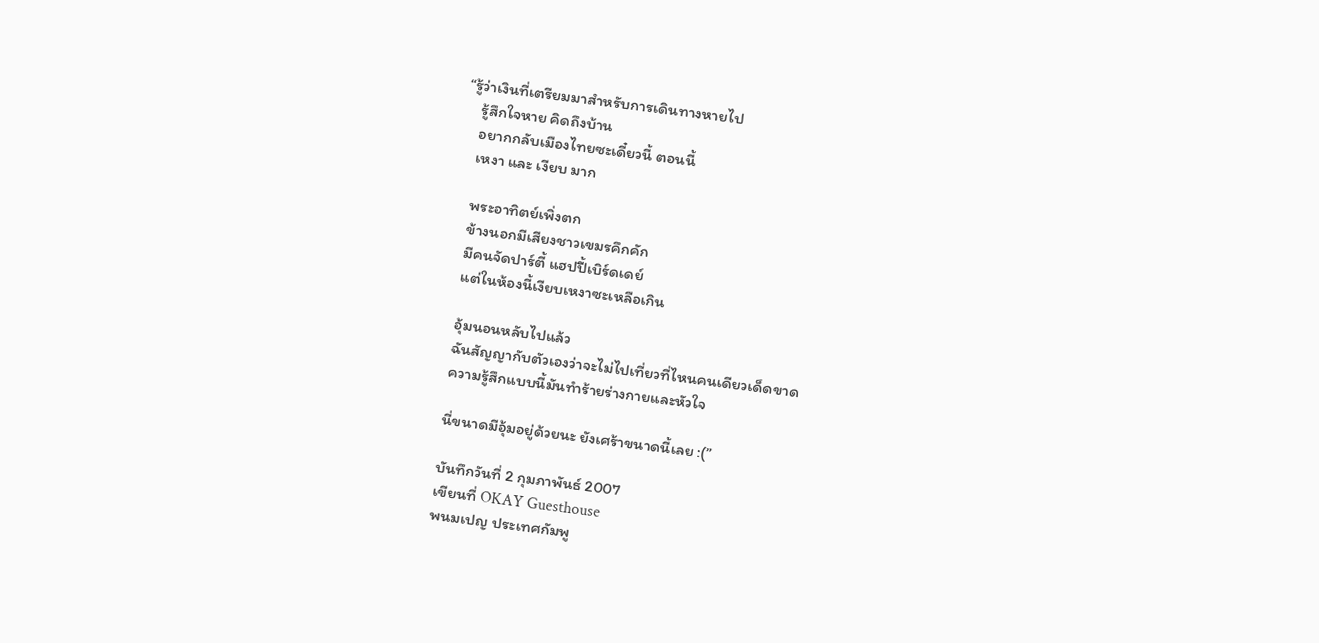“รู้ว่าเงินที่เตรียมมาสำหรับการเดินทางหายไป
    รู้สึกใจหาย คิดถึงบ้าน
    อยากกลับเมืองไทยซะเดี๋ยวนี้ ตอนนี้
    เหงา และ เงียบ มาก

    พระอาทิตย์เพิ่งตก
    ข้างนอกมีเสียงชาวเขมรคึกคัก
    มีคนจัดปาร์ตี้ แฮปปี้เบิร์ดเดย์
    แต่ในห้องนี้เงียบเหงาซะเหลือเกิน

    อุ้มนอนหลับไปแล้ว
    ฉันสัญญากับตัวเองว่าจะไม่ไปเที่ยวที่ไหนคนเดียวเด็ดขาด
    ความรู้สึกแบบนี้มันทำร้ายร่างกายและหัวใจ

    นี่ขนาดมีอุ้มอยู่ด้วยนะ ยังเศร้าขนาดนี้เลย :(”

    บันทึกวันที่ 2 กุมภาพันธ์ 2007
    เขียนที่ OKAY Guesthouse
    พนมเปญ ประเทศกัมพู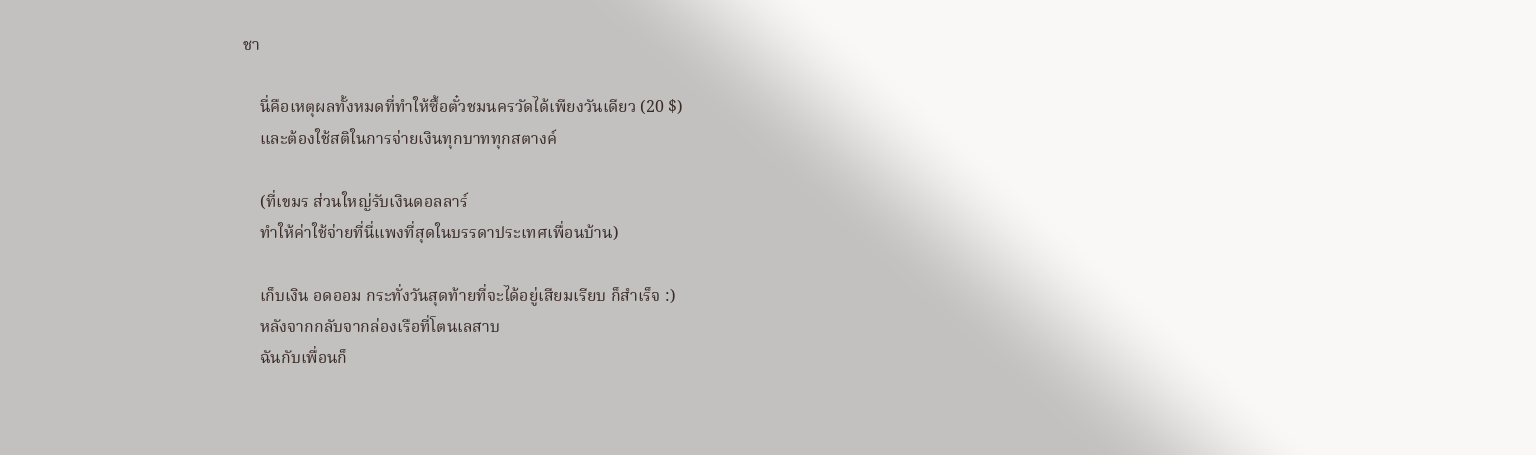ชา

    นี่คือเหตุผลทั้งหมดที่ทำให้ซื้อตั๋วชมนครวัดได้เพียงวันเดียว (20 $)
    และต้องใช้สติในการจ่ายเงินทุกบาททุกสตางค์

    (ที่เขมร ส่วนใหญ่รับเงินดอลลาร์
    ทำให้ค่าใช้จ่ายที่นี่แพงที่สุดในบรรดาประเทศเพื่อนบ้าน)

    เก็บเงิน อดออม กระทั่งวันสุดท้ายที่จะได้อยู่เสียมเรียบ ก็สำเร็จ :)
    หลังจากกลับจากล่องเรือที่โตนเลสาบ
    ฉันกับเพื่อนก็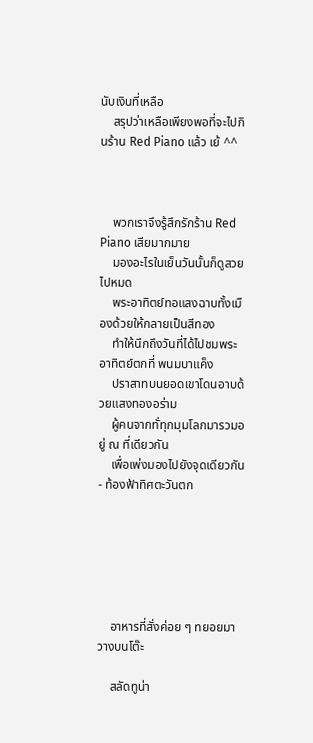นับเงินที่เหลือ
    สรุปว่าเหลือเพียงพอที่จะไปกินร้าน Red Piano แล้ว เย้ ^^



    พวกเราจึงรู้สึกรักร้าน Red Piano เสียมากมาย
    มองอะไรในเย็นวันนั้นก็ดูสวยไปหมด
    พระอาทิตย์ทอแสงฉาบทั้งเมืองด้วยให้กลายเป็นสีทอง
    ทำให้นึกถึงวันที่ได้ไปชมพระอาทิตย์ตกที่ พนมบาแค็ง
    ปราสาทบนยอดเขาโดนอาบด้วยแสงทองอร่าม
    ผู้คนจากทั่ทุกมุมโลกมารวมอยู่ ณ ที่เดียวกัน
    เพื่อเพ่งมองไปยังจุดเดียวกัน - ท้องฟ้าทิศตะวันตก






    อาหารที่สั่งค่อย ๆ ทยอยมาวางบนโต๊ะ

    สลัดทูน่า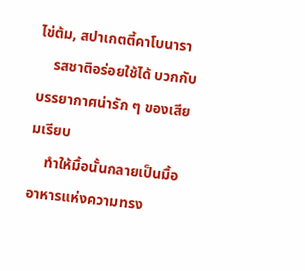ไข่ต้ม, สปาเกตตี้คาโบนารา
    รสชาติอร่อยใช้ได้ บวกกับบรรยากาศน่ารัก ๆ ของเสียมเรียบ
    ทำให้มื้อนั้นกลายเป็นมื้ออาหารแห่งความทรง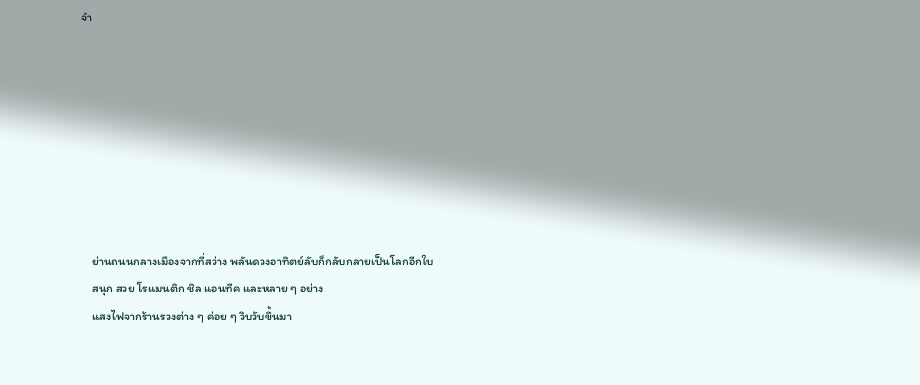จำ








    ย่านถนนกลางเมืองจากที่สว่าง พลันดวงอาทิตย์ลับก็กลับกลายเป็นโลกอีกใบ
    สนุก สวย โรแมนติก ชิล แอนทีค และหลาย ๆ อย่าง
    แสงไฟจากร้านรวงต่าง ๆ ค่อย ๆ วิบวับขึ้นมา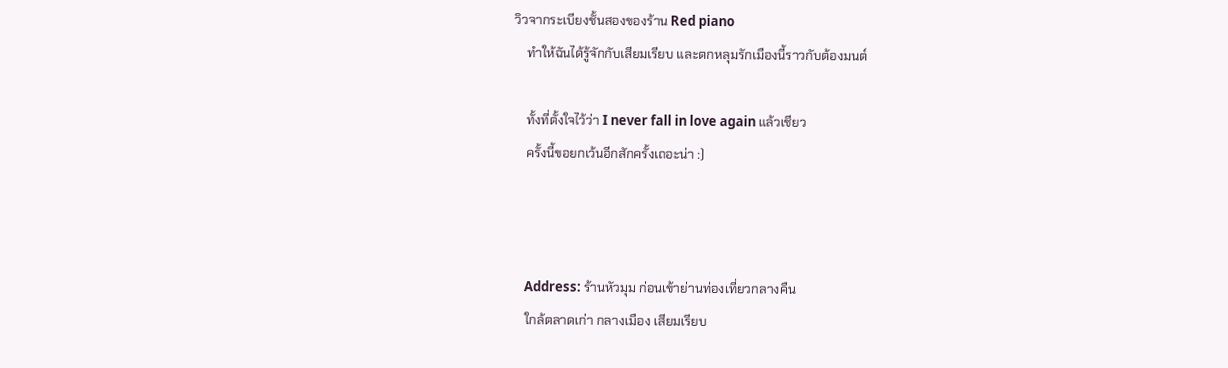วิวจากระเบียงชั้นสองของร้าน Red piano
    ทำให้ฉันได้รู้จักกับเสียมเรียบ และตกหลุมรักเมืองนี้ราวกับต้องมนต์

    ทั้งที่ตั้งใจไว้ว่า I never fall in love again แล้วเชียว
    ครั้งนี้ขอยกเว้นอีกสักครั้งเถอะน่า :)



    Address: ร้านหัวมุม ก่อนเข้าย่านท่องเที่ยวกลางคืน
    ใกล้ตลาดเก่า กลางเมือง เสียมเรียบ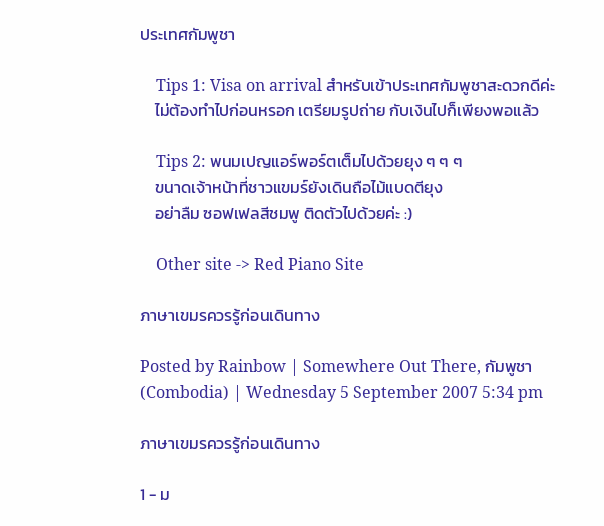ประเทศกัมพูชา

    Tips 1: Visa on arrival สำหรับเข้าประเทศกัมพูชาสะดวกดีค่ะ
    ไม่ต้องทำไปก่อนหรอก เตรียมรูปถ่าย กับเงินไปก็เพียงพอแล้ว

    Tips 2: พนมเปญแอร์พอร์ตเต็มไปด้วยยุง ๆ ๆ ๆ
    ขนาดเจ้าหน้าที่ชาวแขมร์ยังเดินถือไม้แบดตียุง
    อย่าลืม ซอฟเฟลสีชมพู ติดตัวไปด้วยค่ะ :)

    Other site -> Red Piano Site

ภาษาเขมรควรรู้ก่อนเดินทาง

Posted by Rainbow | Somewhere Out There, กัมพูชา (Combodia) | Wednesday 5 September 2007 5:34 pm

ภาษาเขมรควรรู้ก่อนเดินทาง

1 - ม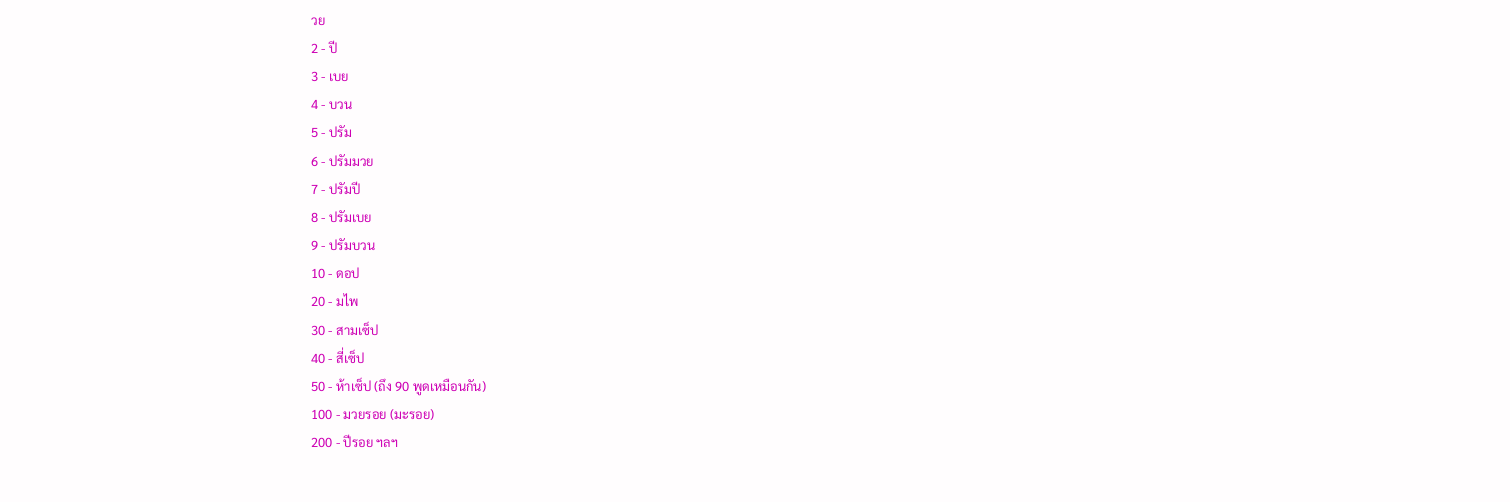วย
2 - ปี
3 - เบย
4 - บวน
5 - ปรัม
6 - ปรัมมวย
7 - ปรัมปี
8 - ปรัมเบย
9 - ปรัมบวน
10 - ดอป
20 - มไพ
30 - สามเซ็ป
40 - สี่เซ็ป
50 - ห้าเซ็ป (ถึง 90 พูดเหมือนกัน)
100 - มวยรอย (มะรอย)
200 - ปีรอย ฯลฯ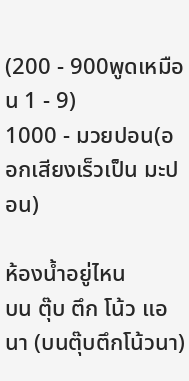(200 - 900พูดเหมือน 1 - 9)
1000 - มวยปอน(ออกเสียงเร็วเป็น มะปอน)

ห้องน้ำอยู่ไหน
บน ตุ๊บ ตึก โน้ว แอ นา (บนตุ๊บตึกโน้วนา)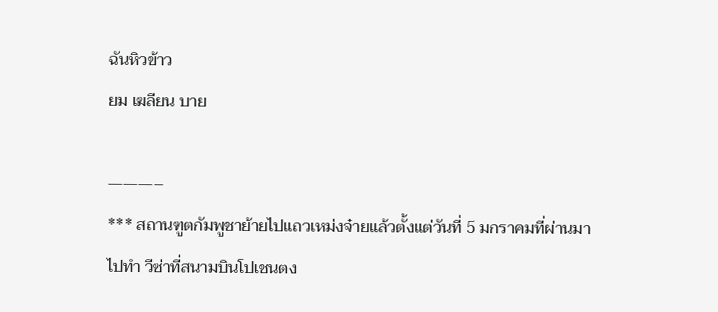ฉันหิวข้าว
ยม เฆลียน บาย

———–
*** สถานฑูตกัมพูชาย้ายไปแถวเหม่งจ๋ายแล้วตั้งแต่วันที่ 5 มกราคมที่ผ่านมา
ไปทำ วีซ่าที่สนามบินโปเชนตง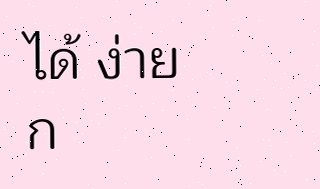ได้ ง่ายก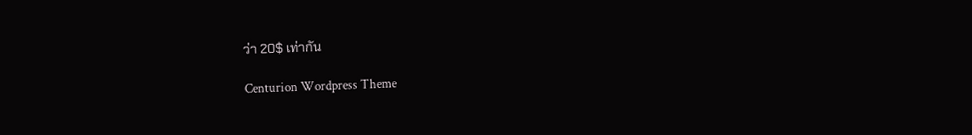ว่า 20$ เท่ากัน

Centurion Wordpress Theme